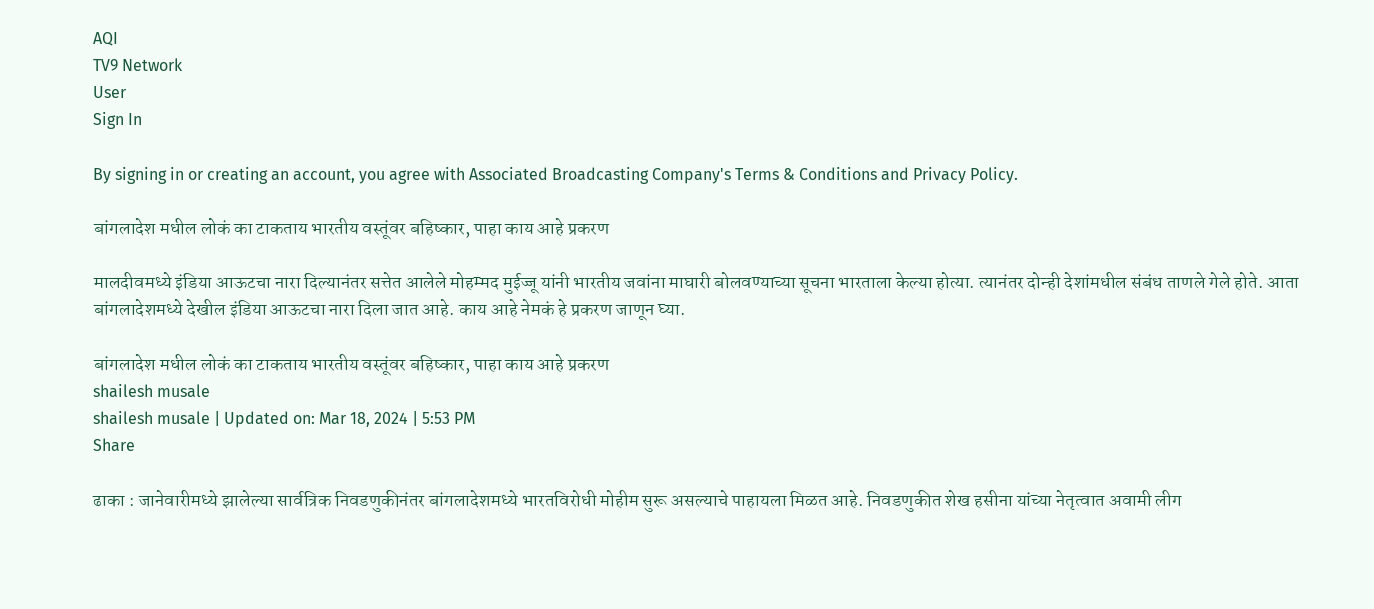AQI
TV9 Network
User
Sign In

By signing in or creating an account, you agree with Associated Broadcasting Company's Terms & Conditions and Privacy Policy.

बांगलादेश मधील लोकं का टाकताय भारतीय वस्तूंवर बहिष्कार, पाहा काय आहे प्रकरण

मालदीवमध्ये इंडिया आऊटचा नारा दिल्यानंतर सत्तेत आलेले मोहम्मद मुईज्जू यांनी भारतीय जवांना माघारी बोलवण्याच्या सूचना भारताला केल्या होत्या. त्यानंतर दोन्ही देशांमधील संबंध ताणले गेले होते. आता बांगलादेशमध्ये देखील इंडिया आऊटचा नारा दिला जात आहे. काय आहे नेमकं हे प्रकरण जाणून घ्या.

बांगलादेश मधील लोकं का टाकताय भारतीय वस्तूंवर बहिष्कार, पाहा काय आहे प्रकरण
shailesh musale
shailesh musale | Updated on: Mar 18, 2024 | 5:53 PM
Share

ढाका : जानेवारीमध्ये झालेल्या सार्वत्रिक निवडणुकीनंतर बांगलादेशमध्ये भारतविरोधी मोहीम सुरू असल्याचे पाहायला मिळत आहे. निवडणुकीत शेख हसीना यांच्या नेतृत्वात अवामी लीग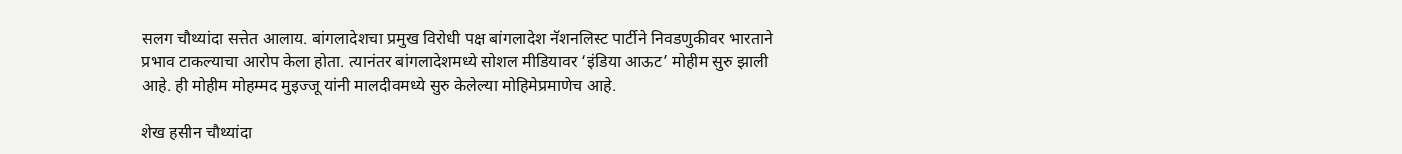सलग चौथ्यांदा सत्तेत आलाय. बांगलादेशचा प्रमुख विरोधी पक्ष बांगलादेश नॅशनलिस्ट पार्टीने निवडणुकीवर भारताने प्रभाव टाकल्याचा आरोप केला होता. त्यानंतर बांगलादेशमध्ये सोशल मीडियावर ‘इंडिया आऊट’ मोहीम सुरु झाली आहे. ही मोहीम मोहम्मद मुइज्जू यांनी मालदीवमध्ये सुरु केलेल्या मोहिमेप्रमाणेच आहे.

शेख हसीन चौथ्यांदा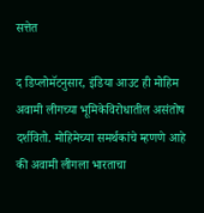सत्तेत

द डिप्लोमॅटनुसार, इंडिया आउट ही मोहिम अवामी लीगच्या भूमिकेविरोधातील असंतोष दर्शवितो. मोहिमेच्या समर्थकांचे म्हणणे आहे की अवामी लीगला भारताचा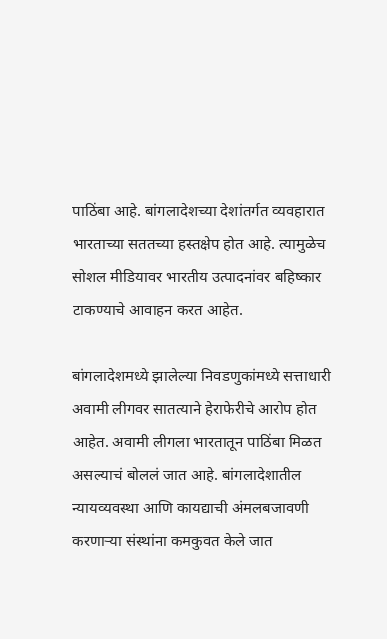पाठिंबा आहे. बांगलादेशच्या देशांतर्गत व्यवहारात भारताच्या सततच्या हस्तक्षेप होत आहे. त्यामुळेच सोशल मीडियावर भारतीय उत्पादनांवर बहिष्कार टाकण्याचे आवाहन करत आहेत.

बांगलादेशमध्ये झालेल्या निवडणुकांमध्ये सत्ताधारी अवामी लीगवर सातत्याने हेराफेरीचे आरोप होत आहेत. अवामी लीगला भारतातून पाठिंबा मिळत असल्याचं बोललं जात आहे. बांगलादेशातील न्यायव्यवस्था आणि कायद्याची अंमलबजावणी करणाऱ्या संस्थांना कमकुवत केले जात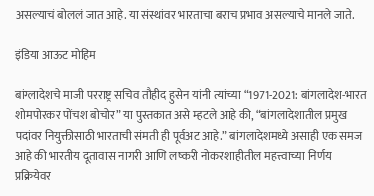असल्याचं बोललं जात आहे. या संस्थांवर भारताचा बराच प्रभाव असल्याचे मानले जाते.

इंडिया आऊट मोहिम

बांग्लादेशचे माजी परराष्ट्र सचिव तौहीद हुसेन यांनी त्यांच्या “1971-2021: बांगलादेश-भारत शोमपोरकर पोंचश बोचोर” या पुस्तकात असे म्हटले आहे की, “बांगलादेशातील प्रमुख पदांवर नियुक्तीसाठी भारताची संमती ही पूर्वअट आहे.” बांगलादेशमध्ये असाही एक समज आहे की भारतीय दूतावास नागरी आणि लष्करी नोकरशाहीतील महत्त्वाच्या निर्णय प्रक्रियेवर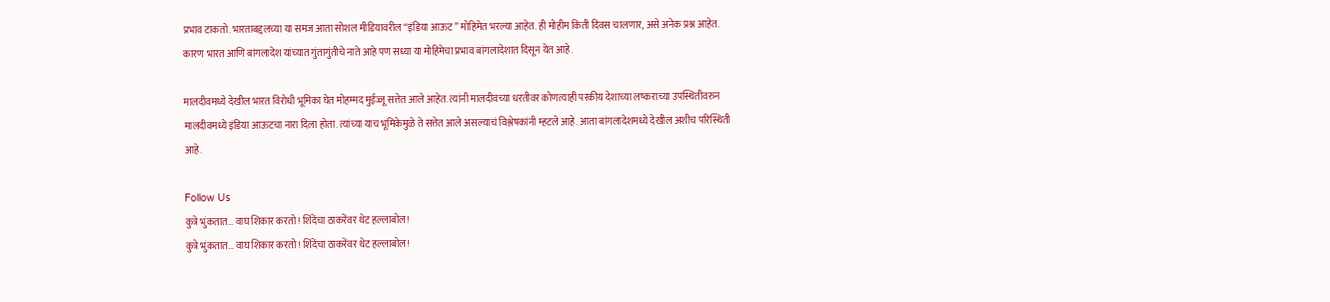प्रभाव टाकतो. भारताबद्दलच्या या समज आता सोशल मीडियावरील “इंडिया आऊट” मोहिमेत भरल्या आहेत. ही मोहीम किती दिवस चालणार, असे अनेक प्रश्न आहेत. कारण भारत आणि बांगलादेश यांच्यात गुंतागुंतीचे नाते आहे पण सध्या या मोहिमेचा प्रभाव बांगलादेशात दिसून येत आहे.

मालदीवमध्ये देखील भारत विरोधी भूमिका घेत मोहम्मद मुईज्जू सत्तेत आले आहेत. त्यांनी मालदीवच्या धरतीवर कोणत्याही परकीय देशाच्या लष्कराच्या उपस्थितीवरुन मालदीवमध्ये इंडिया आऊटचा नारा दिला होता. त्यांच्या याच भूमिकेमुळे ते सत्तेत आले असल्याचं विश्लेषकांनी म्हटले आहे. आता बांगलादेशमध्ये देखील अशीच परिस्थिती आहे.

Follow Us
कुत्रे भुंकतात… वाघ शिकार करतो! शिंदेंचा ठाकरेंवर थेट हल्लाबोल!
कुत्रे भुंकतात… वाघ शिकार करतो! शिंदेंचा ठाकरेंवर थेट हल्लाबोल!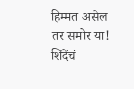हिम्मत असेल तर समोर या! शिंदेंचं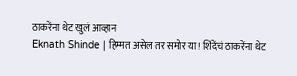ठाकरेंना थेट खुलं आव्हान
Eknath Shinde | हिम्मत असेल तर समोर या! शिंदेंचं ठाकरेंना थेट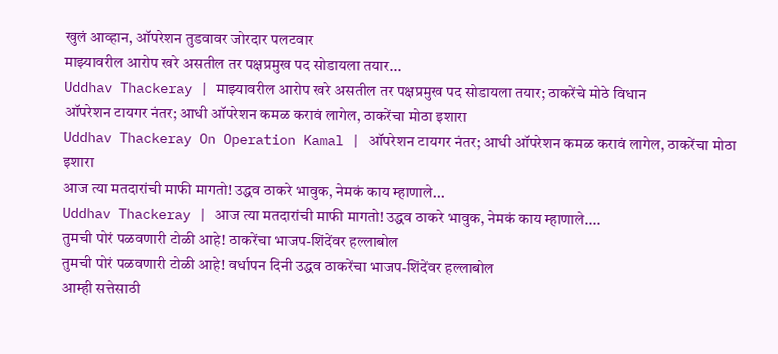खुलं आव्हान, ऑपरेशन तुडवावर जोरदार पलटवार
माझ्यावरील आरोप खरे असतील तर पक्षप्रमुख पद सोडायला तयार...
Uddhav Thackeray | माझ्यावरील आरोप खरे असतील तर पक्षप्रमुख पद सोडायला तयार; ठाकरेंचे मोठे विधान
ऑपरेशन टायगर नंतर; आधी ऑपरेशन कमळ करावं लागेल, ठाकरेंचा मोठा इशारा
Uddhav Thackeray On Operation Kamal | ऑपरेशन टायगर नंतर; आधी ऑपरेशन कमळ करावं लागेल, ठाकरेंचा मोठा इशारा
आज त्या मतदारांची माफी मागतो! उद्धव ठाकरे भावुक, नेमकं काय म्हाणाले...
Uddhav Thackeray | आज त्या मतदारांची माफी मागतो! उद्धव ठाकरे भावुक, नेमकं काय म्हाणाले....
तुमची पोरं पळवणारी टोळी आहे! ठाकरेंचा भाजप-शिंदेंवर हल्लाबोल
तुमची पोरं पळवणारी टोळी आहे! वर्धापन दिनी उद्धव ठाकरेंचा भाजप-शिंदेंवर हल्लाबोल
आम्ही सत्तेसाठी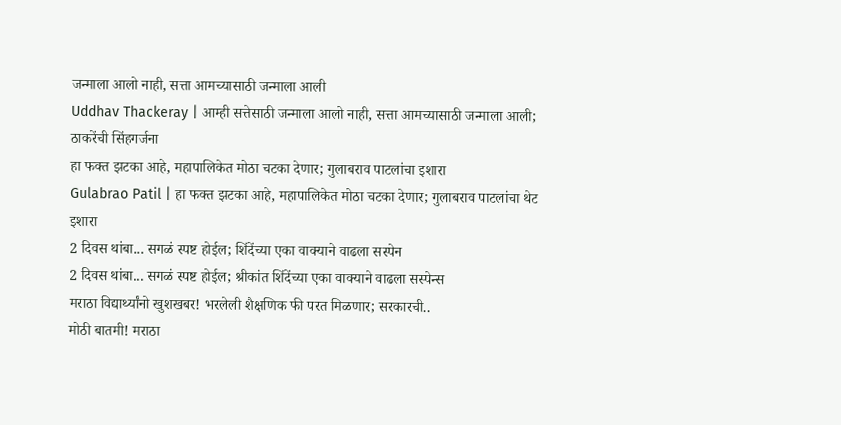जन्माला आलो नाही, सत्ता आमच्यासाठी जन्माला आली
Uddhav Thackeray | आम्ही सत्तेसाठी जन्माला आलो नाही, सत्ता आमच्यासाठी जन्माला आली; ठाकरेंची सिंहगर्जना
हा फक्त झटका आहे, महापालिकेत मोठा चटका देणार; गुलाबराव पाटलांचा इशारा
Gulabrao Patil | हा फक्त झटका आहे, महापालिकेत मोठा चटका देणार; गुलाबराव पाटलांचा थेट इशारा
2 दिवस थांबा... सगळं स्पष्ट होईल; शिंदेंच्या एका वाक्याने वाढला सस्पेन
2 दिवस थांबा... सगळं स्पष्ट होईल; श्रीकांत शिंदेंच्या एका वाक्याने वाढला सस्पेन्स
मराठा विद्यार्थ्यांनो खुशखबर! भरलेली शैक्षणिक फी परत मिळणार; सरकारची..
मोठी बातमी! मराठा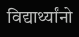विद्यार्थ्यांनो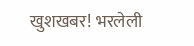खुशखबर! भरलेली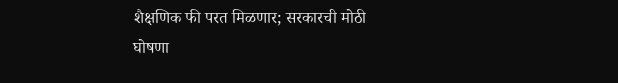शैक्षणिक फी परत मिळणार; सरकारची मोठी घोषणा